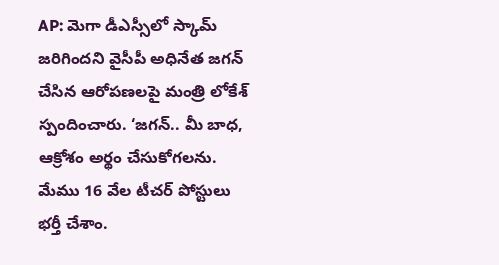AP: మెగా డీఎస్సీలో స్కామ్ జరిగిందని వైసీపీ అధినేత జగన్ చేసిన ఆరోపణలపై మంత్రి లోకేశ్ స్పందించారు. ‘జగన్.. మీ బాధ, ఆక్రోశం అర్థం చేసుకోగలను. మేము 16 వేల టీచర్ పోస్టులు భర్తీ చేశాం.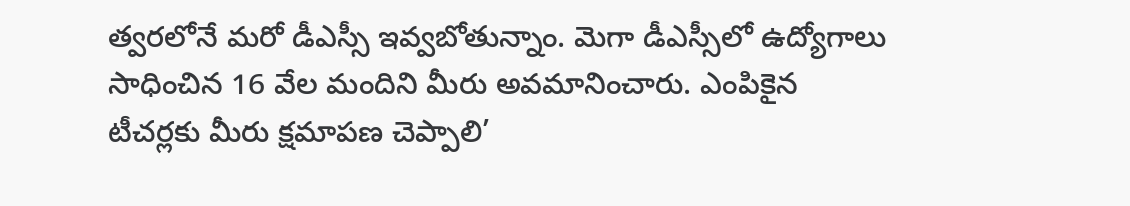త్వరలోనే మరో డీఎస్సీ ఇవ్వబోతున్నాం. మెగా డీఎస్సీలో ఉద్యోగాలు సాధించిన 16 వేల మందిని మీరు అవమానించారు. ఎంపికైన టీచర్లకు మీరు క్షమాపణ చెప్పాలి’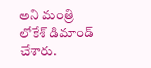అని మంత్రి లోకేశ్ డిమాండ్ చేశారు.